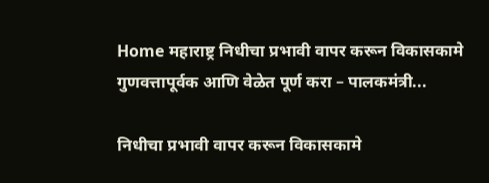Home महाराष्ट्र निधीचा प्रभावी वापर करून विकासकामे गुणवत्तापूर्वक आणि वेळेत पूर्ण करा – पालकमंत्री...

निधीचा प्रभावी वापर करून विकासकामे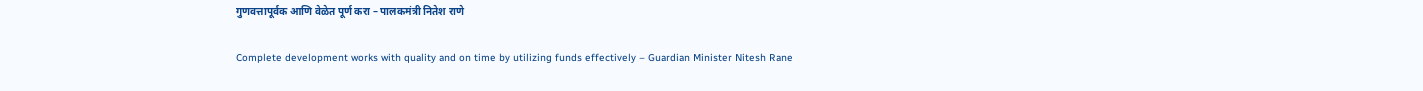गुणवत्तापूर्वक आणि वेळेत पूर्ण करा – पालकमंत्री नितेश राणे

Complete development works with quality and on time by utilizing funds effectively – Guardian Minister Nitesh Rane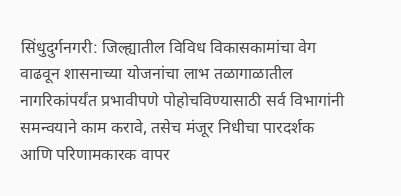सिंधुदुर्गनगरी: जिल्ह्यातील विविध विकासकामांचा वेग वाढवून शासनाच्या योजनांचा लाभ तळागाळातील नागरिकांपर्यंत प्रभावीपणे पोहोचविण्यासाठी सर्व विभागांनी समन्वयाने काम करावे, तसेच मंजूर निधीचा पारदर्शक आणि परिणामकारक वापर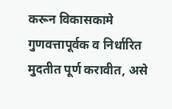करून विकासकामे गुणवत्तापूर्वक व निर्धारित मुदतीत पूर्ण करावीत, असे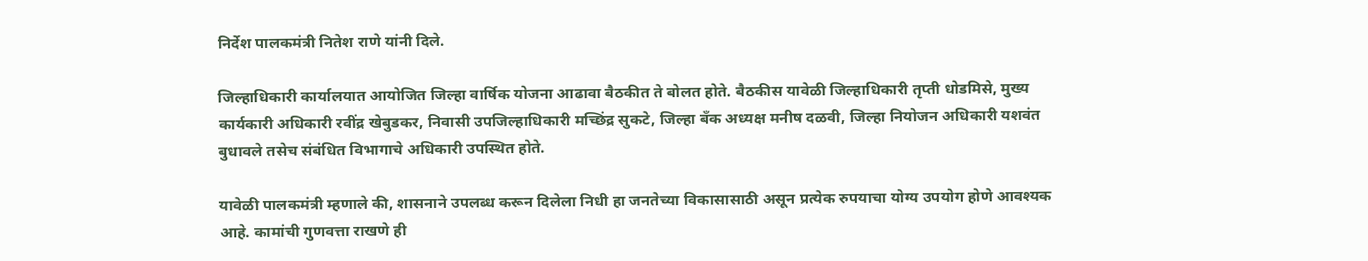निर्देश पालकमंत्री नितेश राणे यांनी दिले.

जिल्हाधिकारी कार्यालयात आयोजित जिल्हा वार्षिक योजना आढावा बैठकीत ते बोलत होते. बैठकीस यावेळी जिल्हाधिकारी तृप्ती धोडमिसे, मुख्य कार्यकारी अधिकारी रवींद्र खेबुडकर, निवासी उपजिल्हाधिकारी मच्छिंद्र सुकटे, जिल्हा बँक अध्यक्ष मनीष दळवी, जिल्हा नियोजन अधिकारी यशवंत बुधावले तसेच संबंधित विभागाचे अधिकारी उपस्थित होते.

यावेळी पालकमंत्री म्हणाले की, शासनाने उपलब्ध करून दिलेला निधी हा जनतेच्या विकासासाठी असून प्रत्येक रुपयाचा योग्य उपयोग होणे आवश्यक आहे. कामांची गुणवत्ता राखणे ही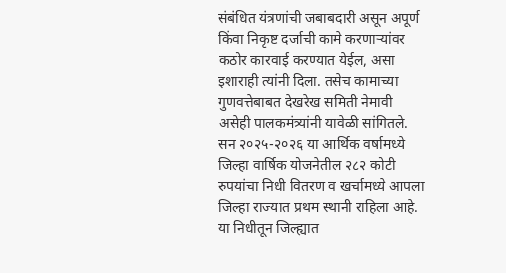संबंधित यंत्रणांची जबाबदारी असून अपूर्ण किंवा निकृष्ट दर्जाची कामे करणाऱ्यांवर कठोर कारवाई करण्यात येईल, असा इशाराही त्यांनी दिला. तसेच कामाच्या गुणवत्तेबाबत देखरेख समिती नेमावी असेही पालकमंत्र्यांनी यावेळी सांगितले. सन २०२५-२०२६ या आर्थिक वर्षामध्ये जिल्हा वार्षिक योजनेतील २८२ कोटी रुपयांचा निधी वितरण व खर्चामध्ये आपला जिल्हा राज्यात प्रथम स्थानी राहिला आहे. या निधीतून जिल्ह्यात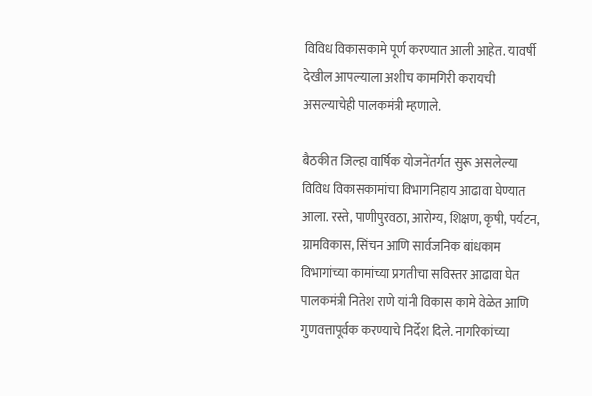विविध विकासकामे पूर्ण करण्यात आली आहेत. यावर्षी देखील आपल्याला अशीच कामगिरी करायची असल्याचेही पालकमंत्री म्हणाले.

बैठकीत जिल्हा वार्षिक योजनेंतर्गत सुरू असलेल्या विविध विकासकामांचा विभागनिहाय आढावा घेण्यात आला. रस्ते, पाणीपुरवठा, आरोग्य, शिक्षण, कृषी, पर्यटन, ग्रामविकास, सिंचन आणि सार्वजनिक बांधकाम विभागांच्या कामांच्या प्रगतीचा सविस्तर आढावा घेत पालकमंत्री नितेश राणे यांनी विकास कामे वेळेत आणि गुणवत्तापूर्वक करण्याचे निर्देश दिले. नागरिकांच्या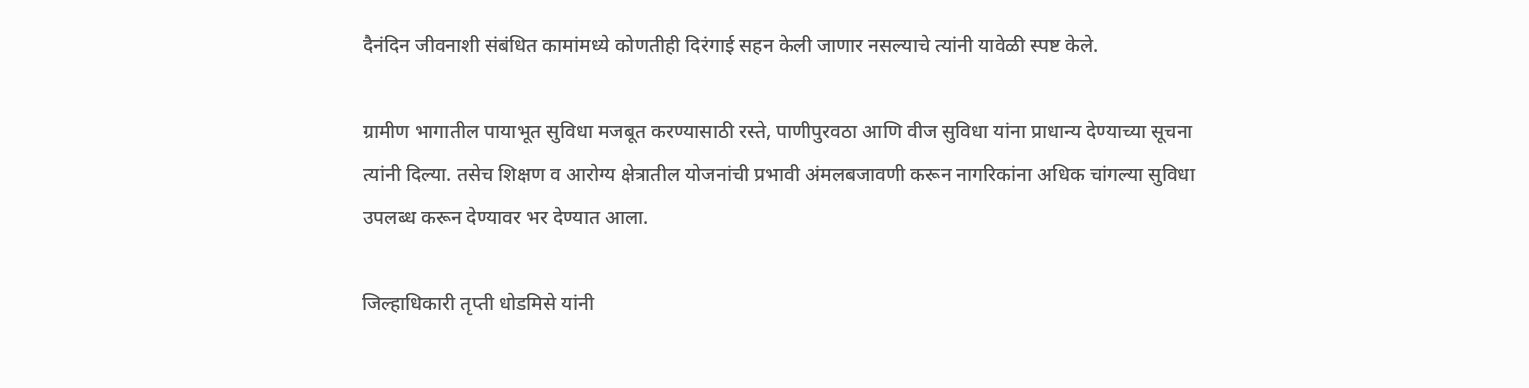दैनंदिन जीवनाशी संबंधित कामांमध्ये कोणतीही दिरंगाई सहन केली जाणार नसल्याचे त्यांनी यावेळी स्पष्ट केले.

ग्रामीण भागातील पायाभूत सुविधा मजबूत करण्यासाठी रस्ते, पाणीपुरवठा आणि वीज सुविधा यांना प्राधान्य देण्याच्या सूचना त्यांनी दिल्या. तसेच शिक्षण व आरोग्य क्षेत्रातील योजनांची प्रभावी अंमलबजावणी करून नागरिकांना अधिक चांगल्या सुविधा उपलब्ध करून देण्यावर भर देण्यात आला.

जिल्हाधिकारी तृप्ती धोडमिसे यांनी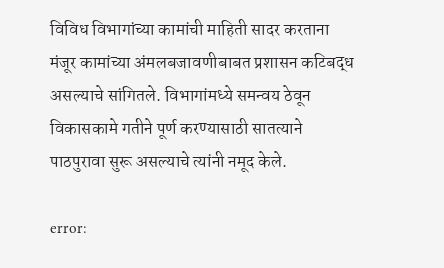विविध विभागांच्या कामांची माहिती सादर करताना मंजूर कामांच्या अंमलबजावणीबाबत प्रशासन कटिबद्ध असल्याचे सांगितले. विभागांमध्ये समन्वय ठेवून विकासकामे गतीने पूर्ण करण्यासाठी सातत्याने पाठपुरावा सुरू असल्याचे त्यांनी नमूद केले.

error: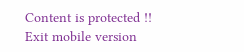Content is protected !!
Exit mobile version